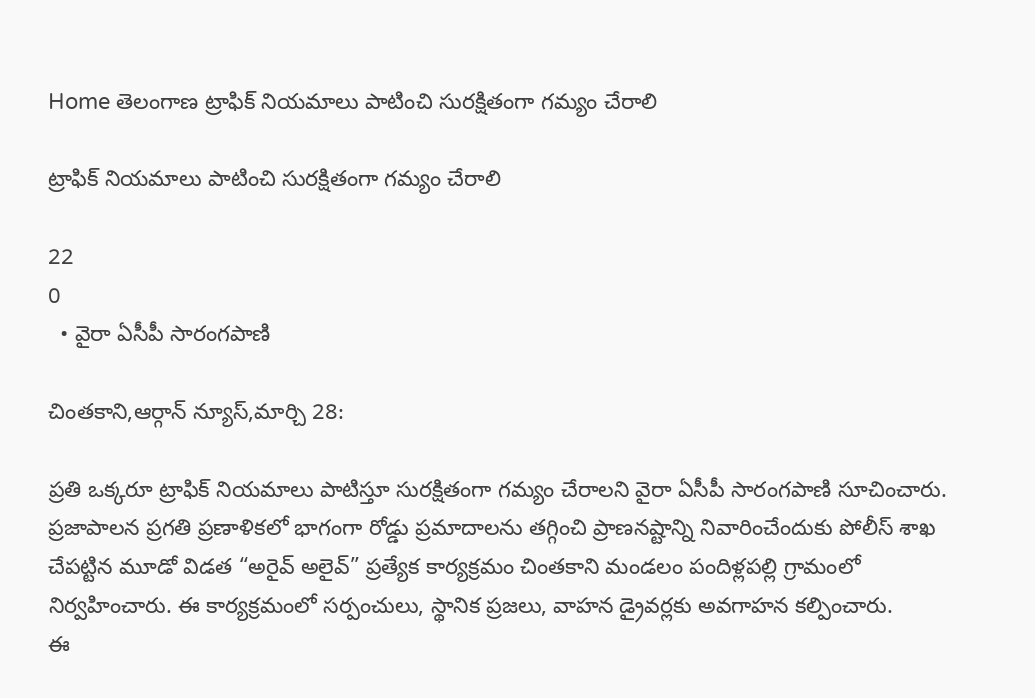Home తెలంగాణ ట్రాఫిక్ నియమాలు పాటించి సురక్షితంగా గమ్యం చేరాలి

ట్రాఫిక్ నియమాలు పాటించి సురక్షితంగా గమ్యం చేరాలి

22
0
  • వైరా ఏసీపీ సారంగపాణి

చింతకాని,ఆర్గాన్ న్యూస్,మార్చి 28:

ప్రతి ఒక్కరూ ట్రాఫిక్ నియమాలు పాటిస్తూ సురక్షితంగా గమ్యం చేరాలని వైరా ఏసీపీ సారంగపాణి సూచించారు.
ప్రజాపాలన ప్రగతి ప్రణాళికలో భాగంగా రోడ్డు ప్రమాదాలను తగ్గించి ప్రాణనష్టాన్ని నివారించేందుకు పోలీస్ శాఖ చేపట్టిన మూడో విడత “అరైవ్ అలైవ్” ప్రత్యేక కార్యక్రమం చింతకాని మండలం పందిళ్లపల్లి గ్రామంలో నిర్వహించారు. ఈ కార్యక్రమంలో సర్పంచులు, స్థానిక ప్రజలు, వాహన డ్రైవర్లకు అవగాహన కల్పించారు.
ఈ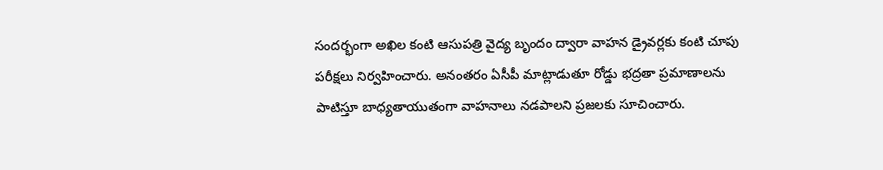సందర్భంగా అఖిల కంటి ఆసుపత్రి వైద్య బృందం ద్వారా వాహన డ్రైవర్లకు కంటి చూపు పరీక్షలు నిర్వహించారు. అనంతరం ఏసీపీ మాట్లాడుతూ రోడ్డు భద్రతా ప్రమాణాలను పాటిస్తూ బాధ్యతాయుతంగా వాహనాలు నడపాలని ప్రజలకు సూచించారు.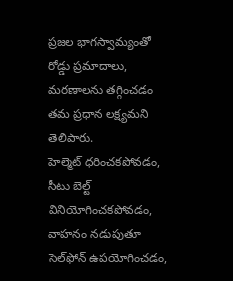ప్రజల భాగస్వామ్యంతో రోడ్డు ప్రమాదాలు, మరణాలను తగ్గించడం తమ ప్రధాన లక్ష్యమని తెలిపారు.
హెల్మెట్ ధరించకపోవడం, సీటు బెల్ట్ వినియోగించకపోవడం, వాహనం నడుపుతూ సెల్‌ఫోన్ ఉపయోగించడం,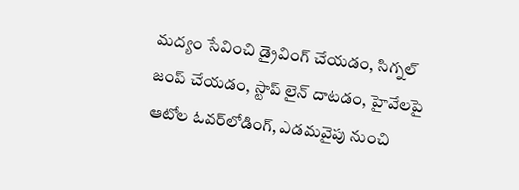మద్యం సేవించి డ్రైవింగ్ చేయడం, సిగ్నల్ జంప్ చేయడం, స్టాప్ లైన్ దాటడం, హైవేలపై ఆటోల ఓవర్‌లోడింగ్, ఎడమవైపు నుంచి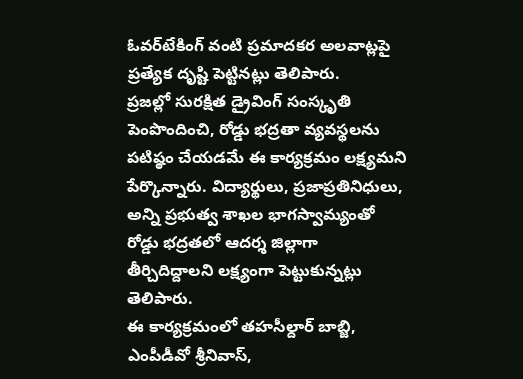ఓవర్‌టేకింగ్ వంటి ప్రమాదకర అలవాట్లపై ప్రత్యేక దృష్టి పెట్టినట్లు తెలిపారు.
ప్రజల్లో సురక్షిత డ్రైవింగ్ సంస్కృతి పెంపొందించి, రోడ్డు భద్రతా వ్యవస్థలను పటిష్ఠం చేయడమే ఈ కార్యక్రమం లక్ష్యమని పేర్కొన్నారు. విద్యార్థులు, ప్రజాప్రతినిధులు, అన్ని ప్రభుత్వ శాఖల భాగస్వామ్యంతో రోడ్డు భద్రతలో ఆదర్శ జిల్లాగా తీర్చిదిద్దాలని లక్ష్యంగా పెట్టుకున్నట్లు తెలిపారు.
ఈ కార్యక్రమంలో తహసీల్దార్ బాబ్జి, ఎంపీడీవో శ్రీనివాస్,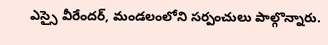ఎస్సై వీరేందర్, మండలంలోని సర్పంచులు పాల్గొన్నారు.